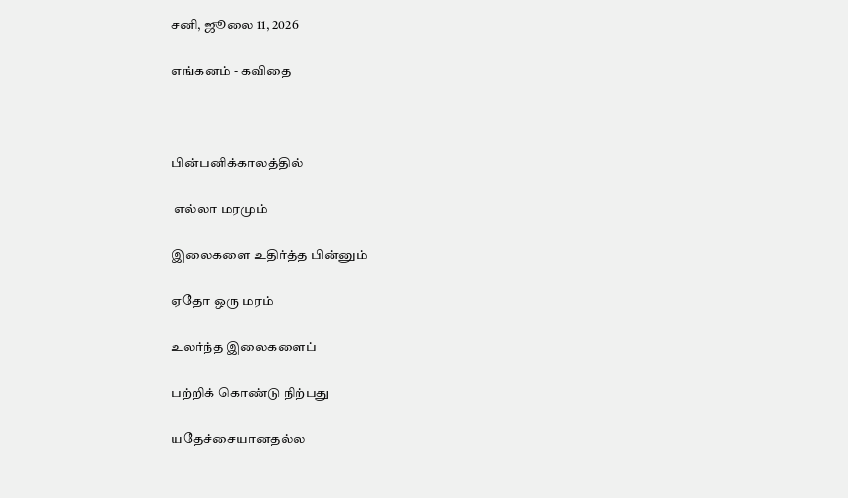சனி, ஜூலை 11, 2026

எங்கனம் - கவிதை



பின்பனிக்காலத்தில்

 எல்லா மரமும்

இலைகளை உதிர்த்த பின்னும்

ஏதோ ஒரு மரம்

உலர்ந்த இலைகளைப்

பற்றிக் கொண்டு நிற்பது

யதேச்சையானதல்ல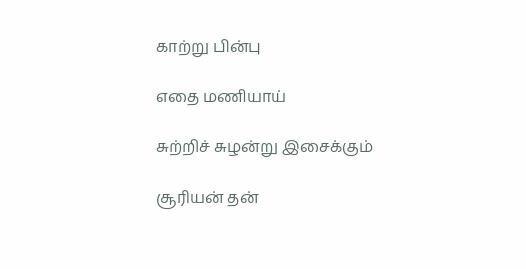காற்று பின்பு

எதை மணியாய்

சுற்றிச் சுழன்று இசைக்கும்

சூரியன் தன்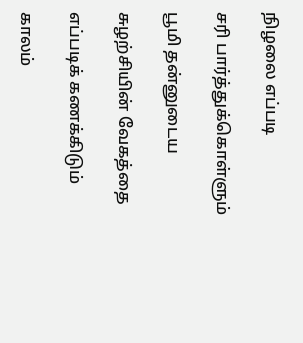நிழலை எப்படி

சரி பார்த்துக்கொள்ளும்

பூமி தன்னுடைய

சுழற்சியின் வேகத்தை

எப்படிக் கணக்கிடும்

காலம்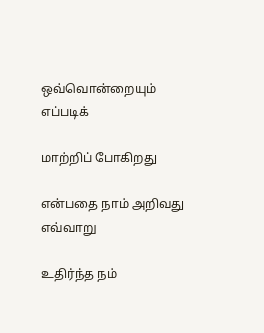ஒவ்வொன்றையும் எப்படிக்

மாற்றிப் போகிறது

என்பதை நாம் அறிவது எவ்வாறு

உதிர்ந்த நம்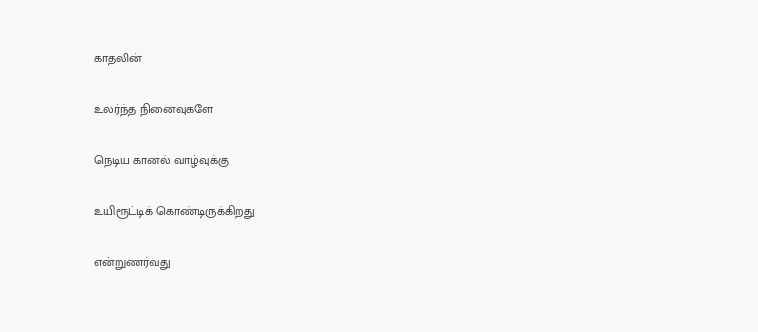காதலின்

உலர்ந்த நினைவுகளே

நெடிய கானல் வாழ்வுக்கு

உயிரூட்டிக் கொண்டிருக்கிறது

என்றுணர்வது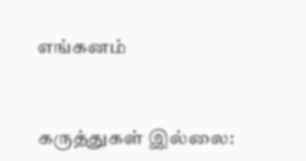எங்கனம்


கருத்துகள் இல்லை: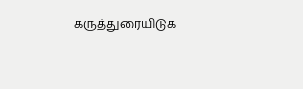கருத்துரையிடுக